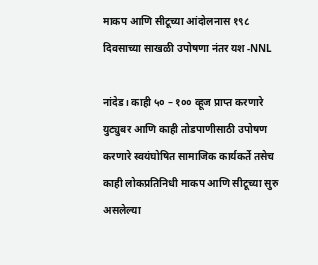माकप आणि सीटूच्या आंदोलनास १९८ दिवसाच्या साखळी उपोषणा नंतर यश -NNL

नांदेड। काही ५० – १०० व्हूज प्राप्त करणारे युट्युबर आणि काही तोडपाणीसाठी उपोषण करणारे स्वयंघोषित सामाजिक कार्यकर्ते तसेच काही लोकप्रतिनिधी माकप आणि सीटूच्या सुरु असलेल्या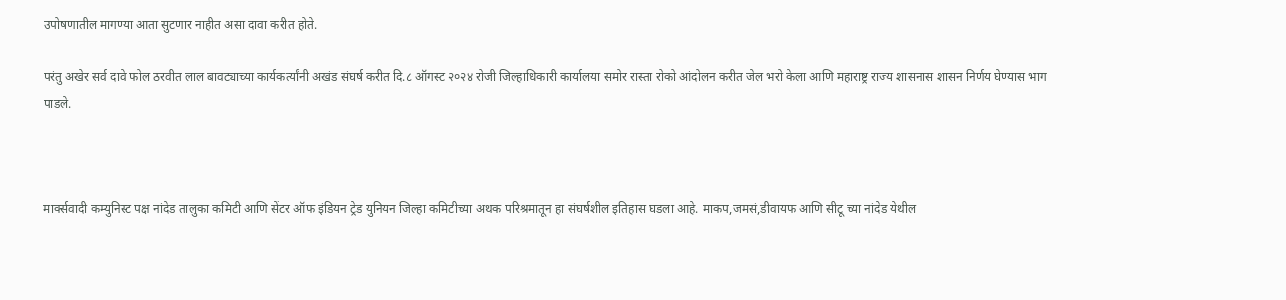उपोषणातील मागण्या आता सुटणार नाहीत असा दावा करीत होते.

परंतु अखेर सर्व दावे फोल ठरवीत लाल बावट्याच्या कार्यकर्त्यांनी अखंड संघर्ष करीत दि.८ ऑगस्ट २०२४ रोजी जिल्हाधिकारी कार्यालया समोर रास्ता रोको आंदोलन करीत जेल भरो केला आणि महाराष्ट्र राज्य शासनास शासन निर्णय घेण्यास भाग पाडले.



मार्क्सवादी कम्युनिस्ट पक्ष नांदेड तालुका कमिटी आणि सेंटर ऑफ इंडियन ट्रेड युनियन जिल्हा कमिटीच्या अथक परिश्रमातून हा संघर्षशील इतिहास घडला आहे. माकप,जमसं,डीवायफ आणि सीटू च्या नांदेड येथील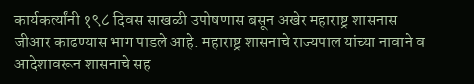कार्यकर्त्यांनी १९८ दिवस साखळी उपोषणास बसून अखेर महाराष्ट्र शासनास जीआर काढण्यास भाग पाडले आहे. महाराष्ट्र शासनाचे राज्यपाल यांच्या नावाने व आदेशावरून शासनाचे सह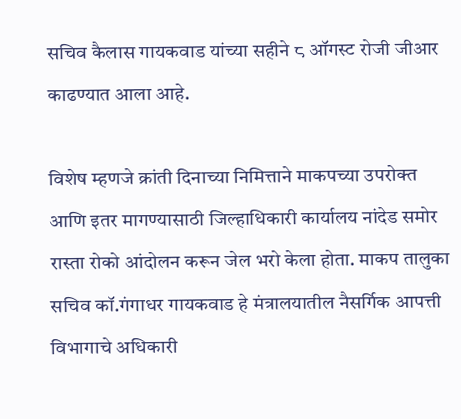सचिव कैलास गायकवाड यांच्या सहीने ८ ऑगस्ट रोजी जीआर काढण्यात आला आहे.

विशेष म्हणजे क्रांती दिनाच्या निमित्ताने माकपच्या उपरोक्त आणि इतर मागण्यासाठी जिल्हाधिकारी कार्यालय नांदेड समोर रास्ता रोको आंदोलन करून जेल भरो केला होता. माकप तालुका सचिव कॉ.गंगाधर गायकवाड हे मंत्रालयातील नैसर्गिक आपत्ती विभागाचे अधिकारी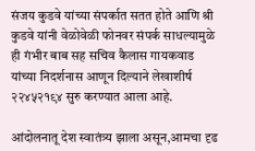संजय कुडवे यांच्या संपर्कात सतत होते आणि श्री कुडवे यांनी वेळोवेळी फोनवर संपर्क साधल्यामुळे ही गंभीर बाब सह सचिव कैलास गायकवाड यांच्या निदर्शनास आणून दिल्याने लेखाशीर्ष २२४५२१९४ सुरु करण्यात आला आहे.

आंदोलनातू देश स्वातंत्र्य झाला असून,आमचा दृढ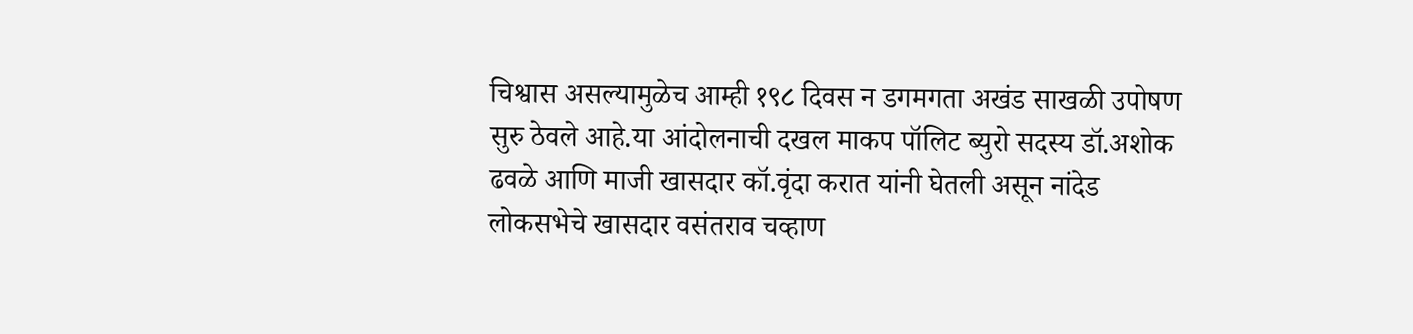चिश्वास असल्यामुळेच आम्ही १९८ दिवस न डगमगता अखंड साखळी उपोषण सुरु ठेवले आहे.या आंदोलनाची दखल माकप पॉलिट ब्युरो सदस्य डॉ.अशोक ढवळे आणि माजी खासदार कॉ.वृंदा करात यांनी घेतली असून नांदेड लोकसभेचे खासदार वसंतराव चव्हाण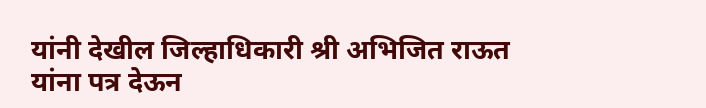यांनी देखील जिल्हाधिकारी श्री अभिजित राऊत यांना पत्र देऊन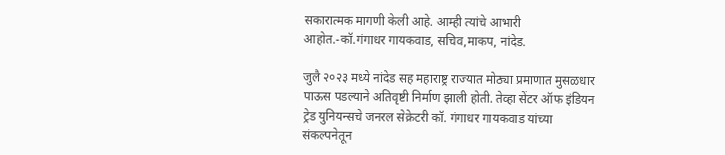सकारात्मक मागणी केली आहे. आम्ही त्यांचे आभारी आहोत.-कॉ.गंगाधर गायकवाड, सचिव,माकप, नांदेड.

जुलै २०२३ मध्ये नांदेड सह महाराष्ट्र राज्यात मोठ्या प्रमाणात मुसळधार पाऊस पडल्याने अतिवृष्टी निर्माण झाली होती. तेव्हा सेंटर ऑफ इंडियन ट्रेड युनियन्सचे जनरल सेक्रेटरी कॉ. गंगाधर गायकवाड यांच्या संकल्पनेतून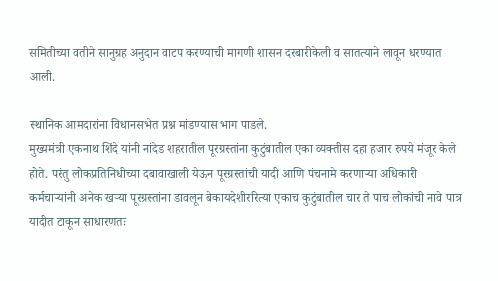समितीच्या वतीने सानुग्रह अनुदान वाटप करण्याची मागणी शासन दरबारीकेली व सातत्याने लावून धरण्यात आली.

स्थानिक आमदारांना विधानसभेत प्रश्न मांडण्यास भाग पाडले.
मुख्यमंत्री एकनाथ शिंदे यांनी नांदेड शहरातील पूरग्रस्तांना कुटुंबातील एका व्यक्तीस दहा हजार रुपये मंजूर केले होते. परंतु लोकप्रतिनिधीच्या दबावाखाली येऊन पूरग्रस्तांची यादी आणि पंचनामे करणाऱ्या अधिकारी कर्मचाऱ्यांनी अनेक खऱ्या पूरग्रस्तांना डावलून बेकायदेशीररित्या एकाच कुटुंबातील चार ते पाच लोकांची नावे पात्र यादीत टाकून साधारणतः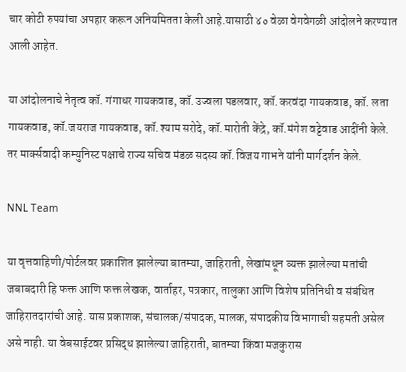चार कोटी रुपयांचा अपहार करून अनियमितता केली आहे.यासाठी ४० वेळा वेगवेगळी आंदोलने करण्यात आली आहेत.

या आंदोलनाचे नेतृत्व कॉ. गंगाधर गायकवाड, कॉ.उज्वला पडलवार, कॉ.करवंदा गायकवाड, कॉ. लता गायकवाड, कॉ.जयराज गायकवाड, कॉ.श्याम सरोदे, कॉ.मारोती केंद्रे, कॉ.मंगेश वट्टेवाड आदींनी केले. तर मार्क्सवादी कम्युनिस्ट पक्षाचे राज्य सचिव मंडळ सदस्य कॉ.विजय गाभने यांनी मार्गदर्शन केले.

NNL Team

या वृत्तवाहिणी/पोर्टलवर प्रकाशित झालेल्या बातम्या, जाहिराती, लेखांमधून व्यक्त झालेल्या मतांची जबाबदारी हि फक्त आणि फक्त लेखक, वार्ताहर, पत्रकार, तालुका आणि विशेष प्रतिनिधी व संबंधित जाहिरातदारांची आहे. यास प्रकाशक, संचालक/संपादक, मालक, संपादकीय विभागाची सहमती असेल असे नाही. या वेबसाईटवर प्रसिद्ध झालेल्या जाहिराती, बातम्या किंवा मजकुरास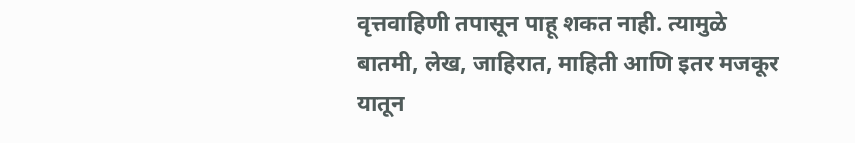वृत्तवाहिणी तपासून पाहू शकत नाही. त्यामुळे बातमी, लेख, जाहिरात, माहिती आणि इतर मजकूर यातून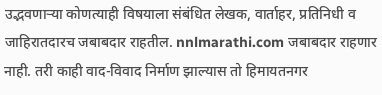उद्भवणाऱ्या कोणत्याही विषयाला संबंधित लेखक, वार्ताहर, प्रतिनिधी व जाहिरातदारच जबाबदार राहतील. nnlmarathi.com जबाबदार राहणार नाही. तरी काही वाद-विवाद निर्माण झाल्यास तो हिमायतनगर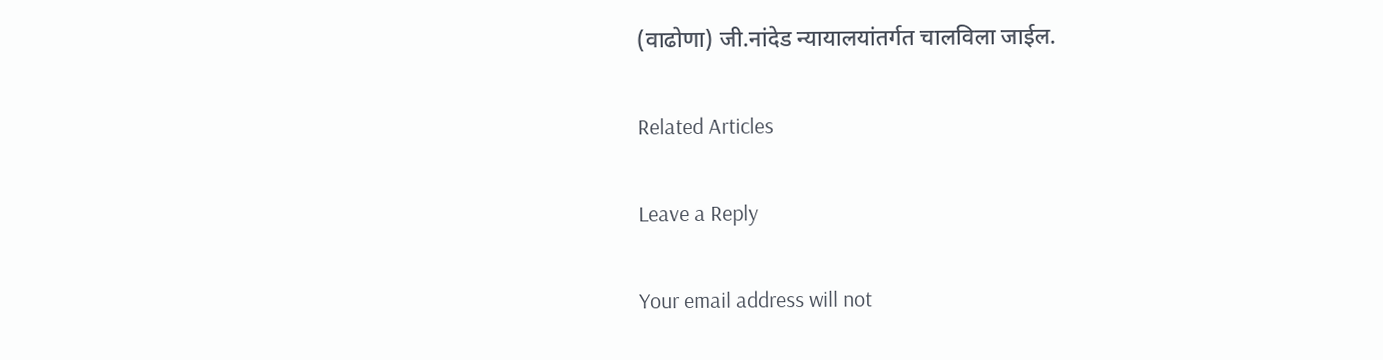(वाढोणा) जी.नांदेड न्यायालयांतर्गत चालविला जाईल.

Related Articles

Leave a Reply

Your email address will not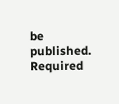be published. Required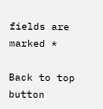fields are marked *

Back to top button